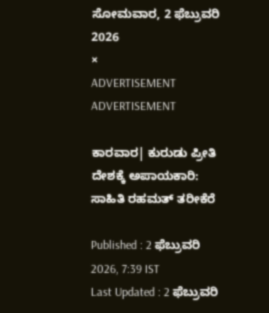ಸೋಮವಾರ, 2 ಫೆಬ್ರುವರಿ 2026
×
ADVERTISEMENT
ADVERTISEMENT

ಕಾರವಾರ| ಕುರುಡು ಪ್ರೀತಿ ದೇಶಕ್ಕೆ ಅಪಾಯಕಾರಿ: ಸಾಹಿತಿ ರಹಮತ್ ತರೀಕೆರೆ

Published : 2 ಫೆಬ್ರುವರಿ 2026, 7:39 IST
Last Updated : 2 ಫೆಬ್ರುವರಿ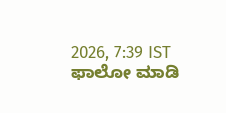2026, 7:39 IST
ಫಾಲೋ ಮಾಡಿ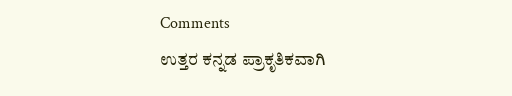Comments
ಉತ್ತರ ಕನ್ನಡ ಪ್ರಾಕೃತಿಕವಾಗಿ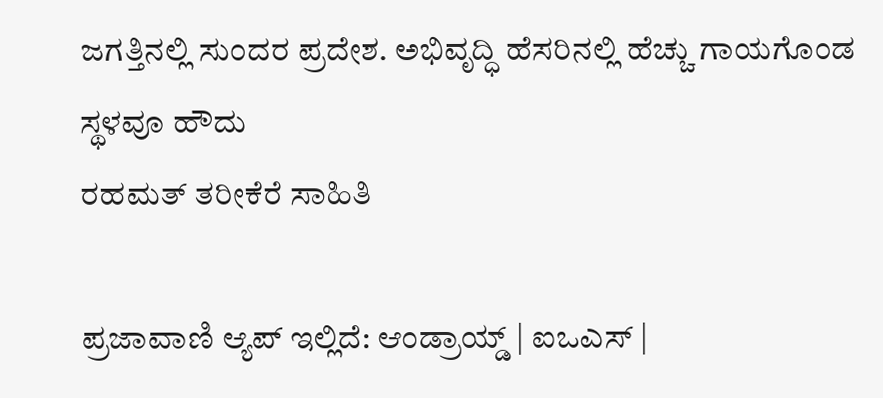ಜಗತ್ತಿನಲ್ಲಿ ಸುಂದರ ಪ್ರದೇಶ. ಅಭಿವೃದ್ಧಿ ಹೆಸರಿನಲ್ಲಿ ಹೆಚ್ಚು ಗಾಯಗೊಂಡ ಸ್ಥಳವೂ ಹೌದು
ರಹಮತ್ ತರೀಕೆರೆ ಸಾಹಿತಿ

ಪ್ರಜಾವಾಣಿ ಆ್ಯಪ್ ಇಲ್ಲಿದೆ: ಆಂಡ್ರಾಯ್ಡ್ | ಐಒಎಸ್ |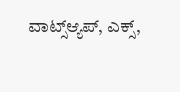ವಾಟ್ಸ್ಆ್ಯಪ್, ಎಕ್ಸ್,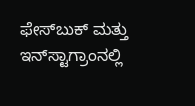ಫೇಸ್‌ಬುಕ್ ಮತ್ತು ಇನ್‌ಸ್ಟಾಗ್ರಾಂನಲ್ಲಿ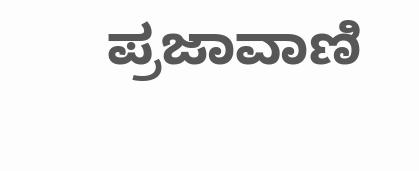ಪ್ರಜಾವಾಣಿ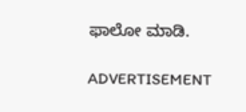ಫಾಲೋ ಮಾಡಿ.

ADVERTISEMENT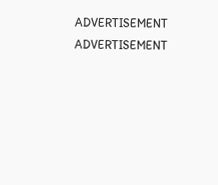ADVERTISEMENT
ADVERTISEMENT